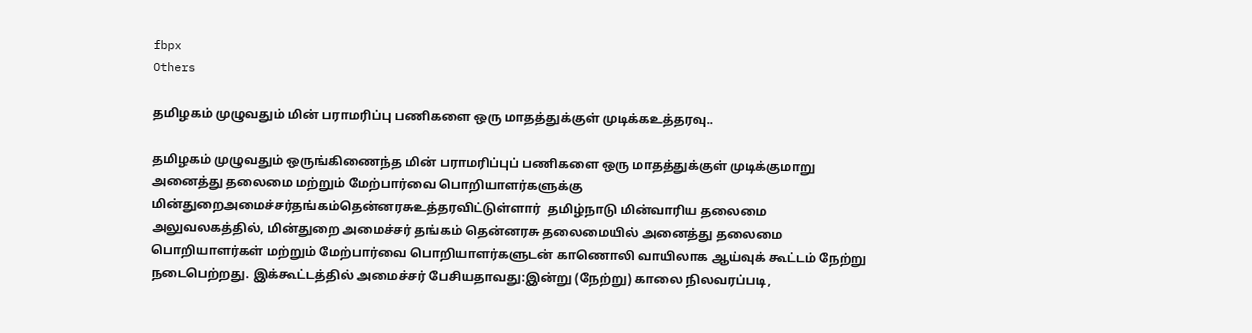fbpx
Others

தமிழகம் முழுவதும் மின் பராமரிப்பு பணிகளை ஒரு மாதத்துக்குள் முடிக்கஉத்தரவு..

தமிழகம் முழுவதும் ஒருங்கிணைந்த மின் பராமரிப்புப் பணிகளை ஒரு மாதத்துக்குள் முடிக்குமாறு அனைத்து தலைமை மற்றும் மேற்பார்வை பொறியாளர்களுக்கு மின்துறைஅமைச்சர்தங்கம்தென்னரசுஉத்தரவிட்டுள்ளார்  தமிழ்நாடு மின்வாரிய தலைமை அலுவலகத்தில், மின்துறை அமைச்சர் தங்கம் தென்னரசு தலைமையில் அனைத்து தலைமை பொறியாளர்கள் மற்றும் மேற்பார்வை பொறியாளர்களுடன் காணொலி வாயிலாக ஆய்வுக் கூட்டம் நேற்று நடைபெற்றது. இக்கூட்டத்தில் அமைச்சர் பேசியதாவது:இன்று (நேற்று) காலை நிலவரப்படி,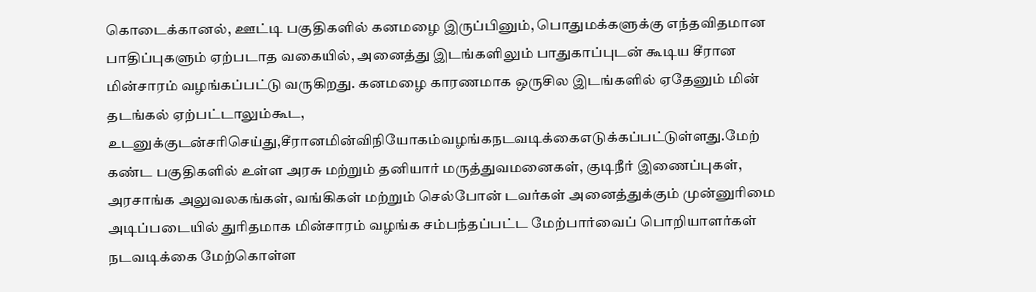கொடைக்கானல், ஊட்டி பகுதிகளில் கனமழை இருப்பினும், பொதுமக்களுக்கு எந்தவிதமான பாதிப்புகளும் ஏற்படாத வகையில், அனைத்து இடங்களிலும் பாதுகாப்புடன் கூடிய சீரான மின்சாரம் வழங்கப்பட்டு வருகிறது. கனமழை காரணமாக ஒருசில இடங்களில் ஏதேனும் மின் தடங்கல் ஏற்பட்டாலும்கூட, உடனுக்குடன்சரிசெய்து,சீரானமின்விநியோகம்வழங்கநடவடிக்கைஎடுக்கப்பட்டுள்ளது.மேற்  கண்ட பகுதிகளில் உள்ள அரசு மற்றும் தனியார் மருத்துவமனைகள், குடிநீர் இணைப்புகள், அரசாங்க அலுவலகங்கள், வங்கிகள் மற்றும் செல்போன் டவர்கள் அனைத்துக்கும் முன்னுரிமை அடிப்படையில் துரிதமாக மின்சாரம் வழங்க சம்பந்தப்பட்ட மேற்பார்வைப் பொறியாளர்கள் நடவடிக்கை மேற்கொள்ள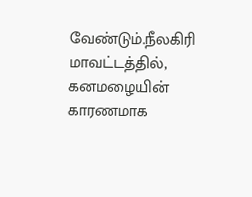வேண்டும்.நீலகிரி மாவட்டத்தில், கனமழையின் காரணமாக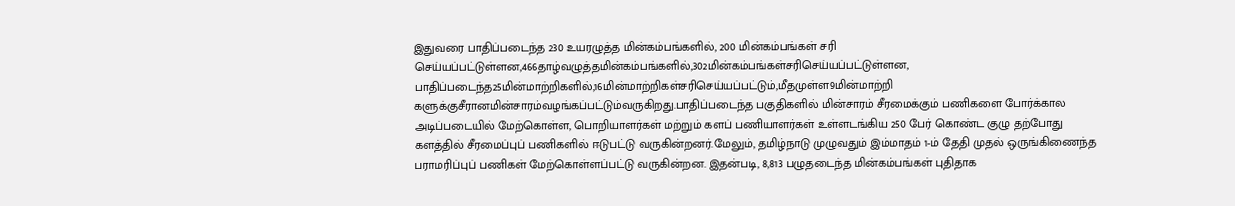இதுவரை பாதிப்படைந்த 230 உயரழுத்த மின்கம்பங்களில், 200 மின்கம்பங்கள் சரி செய்யப்பட்டுள்ளன,466தாழ்வழுத்தமின்கம்பங்களில்,302மின்கம்பங்கள்சரிசெய்யப்பட்டுள்ளன, பாதிப்படைந்த25மின்மாற்றிகளில்,16மின்மாற்றிகள்சரிசெய்யப்பட்டும்,மீதமுள்ள9மின்மாற்றி   களுக்குசீரானமின்சாரம்வழங்கப்பட்டும்வருகிறது.பாதிப்படைந்த பகுதிகளில் மின்சாரம் சீரமைக்கும் பணிகளை போர்க்கால அடிப்படையில் மேற்கொள்ள, பொறியாளர்கள் மற்றும் களப் பணியாளர்கள் உள்ளடங்கிய 250 பேர் கொண்ட குழு தற்போது களத்தில் சீரமைப்புப் பணிகளில் ஈடுபட்டு வருகின்றனர்.மேலும், தமிழ்நாடு முழுவதும் இம்மாதம் 1-ம் தேதி முதல் ஒருங்கிணைந்த பராமரிப்புப் பணிகள் மேற்கொள்ளப்பட்டு வருகின்றன. இதன்படி, 8,813 பழுதடைந்த மின்கம்பங்கள் புதிதாக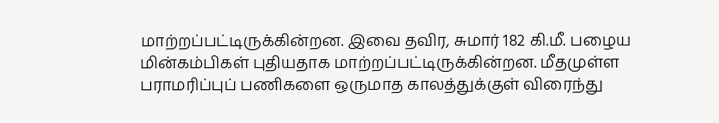மாற்றப்பட்டிருக்கின்றன. இவை தவிர, சுமார் 182 கி.மீ. பழைய மின்கம்பிகள் புதியதாக மாற்றப்பட்டிருக்கின்றன. மீதமுள்ள பராமரிப்புப் பணிகளை ஒருமாத காலத்துக்குள் விரைந்து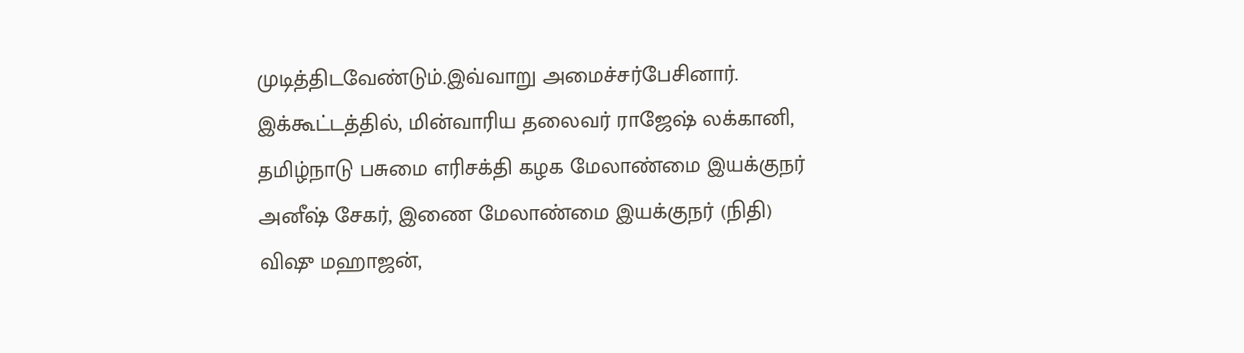முடித்திடவேண்டும்.இவ்வாறு அமைச்சர்பேசினார். இக்கூட்டத்தில், மின்வாரிய தலைவர் ராஜேஷ் லக்கானி, தமிழ்நாடு பசுமை எரிசக்தி கழக மேலாண்மை இயக்குநர் அனீஷ் சேகர், இணை மேலாண்மை இயக்குநர் (நிதி) விஷு மஹாஜன்,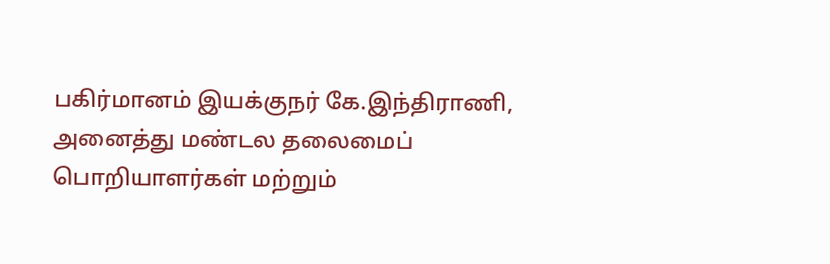பகிர்மானம் இயக்குநர் கே.இந்திராணி, அனைத்து மண்டல தலைமைப் பொறியாளர்கள் மற்றும்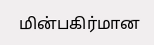மின்பகிர்மான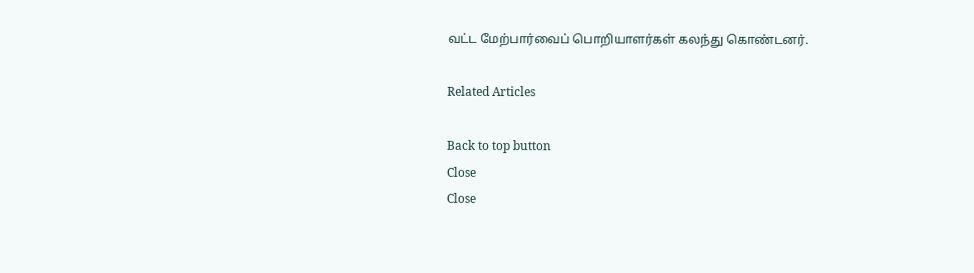வட்ட மேற்பார்வைப் பொறியாளர்கள் கலந்து கொண்டனர்.

Related Articles

Back to top button
Close
Close